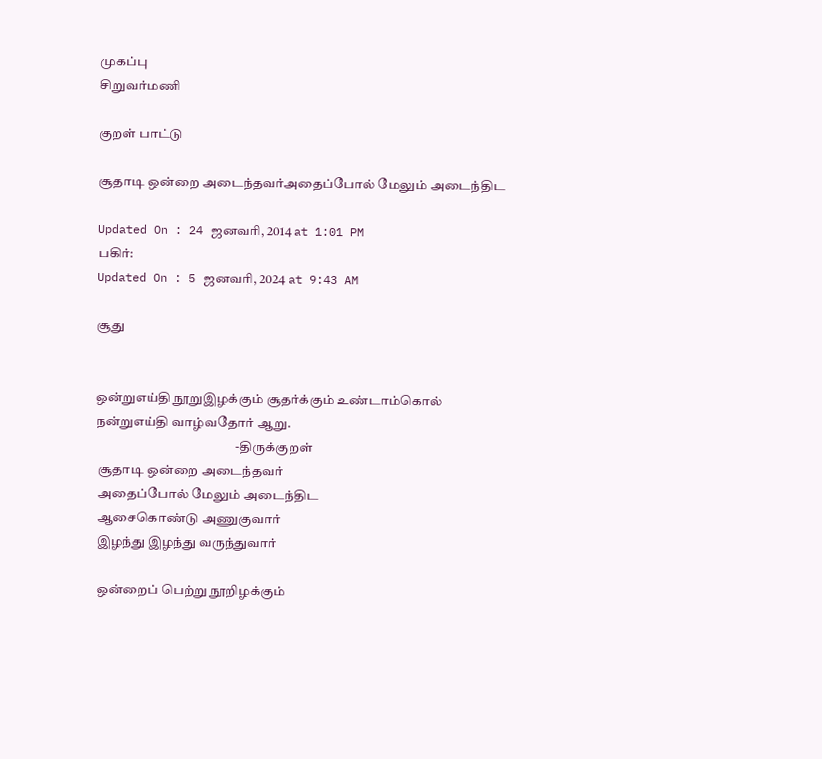முகப்பு
சிறுவர்மணி

குறள் பாட்டு

சூதாடி ஒன்றை அடைந்தவர்அதைப்போல் மேலும் அடைந்திட

Updated On : 24 ஜனவரி, 2014 at 1:01 PM
பகிர்:
Updated On : 5 ஜனவரி, 2024 at 9:43 AM

சூது


ஒன்றுஎய்தி நூறுஇழக்கும் சூதர்க்கும் உண்டாம்கொல்
நன்றுஎய்தி வாழ்வதோர் ஆறு.
                                                     -திருக்குறள்
 சூதாடி ஒன்றை அடைந்தவர்
 அதைப்போல் மேலும் அடைந்திட
 ஆசைகொண்டு அணுகுவார்
 இழந்து இழந்து வருந்துவார்

 ஒன்றைப் பெற்று நூறிழக்கும்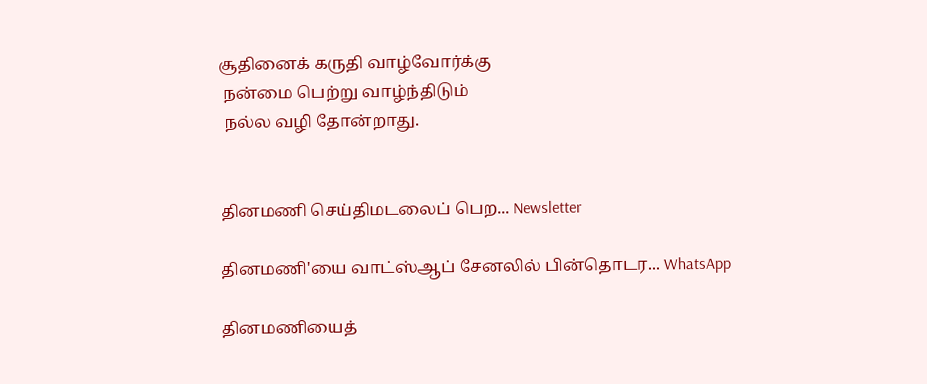சூதினைக் கருதி வாழ்வோர்க்கு
 நன்மை பெற்று வாழ்ந்திடும்
 நல்ல வழி தோன்றாது.


தினமணி செய்திமடலைப் பெற... Newsletter

தினமணி'யை வாட்ஸ்ஆப் சேனலில் பின்தொடர... WhatsApp

தினமணியைத்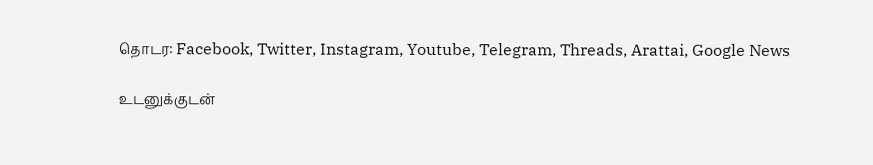தொடர: Facebook, Twitter, Instagram, Youtube, Telegram, Threads, Arattai, Google News

உடனுக்குடன்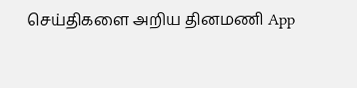செய்திகளை அறிய தினமணி App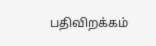பதிவிறக்கம்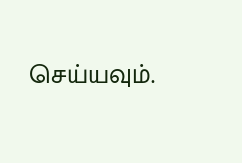செய்யவும்.